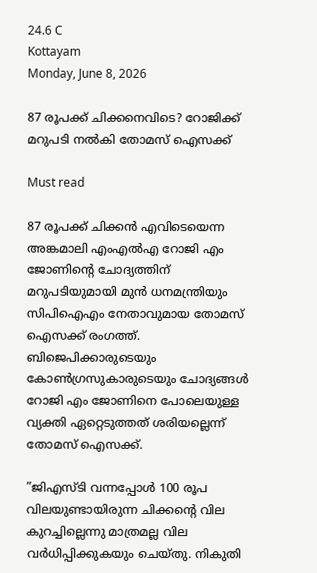24.6 C
Kottayam
Monday, June 8, 2026

87 രൂപക്ക് ചിക്കനെവിടെ? റോജിക്ക് മറുപടി നല്‍കി തോമസ് ഐസക്ക്

Must read

87 രൂപക്ക് ചിക്കന്‍ എവിടെയെന്ന അങ്കമാലി എംഎല്‍എ റോജി എം ജോണിന്‍റെ ചോദ്യത്തിന് മറുപടിയുമായി മുന്‍ ധനമന്ത്രിയും സിപിഐഎം നേതാവുമായ തോമസ് ഐസക്ക് രംഗത്ത്. ബിജെപിക്കാരുടെയും കോണ്‍ഗ്രസുകാരുടെയും ചോദ്യങ്ങള്‍ റോജി എം ജോണിനെ പോലെയുള്ള വ്യക്തി ഏറ്റെടുത്തത് ശരിയല്ലെന്ന് തോമസ് ഐസക്ക്.

”ജിഎസ്ടി വന്നപ്പോള്‍ 100 രൂപ വിലയുണ്ടായിരുന്ന ചിക്കന്റെ വില കുറച്ചില്ലെന്നു മാത്രമല്ല വില വര്‍ധിപ്പിക്കുകയും ചെയ്തു. നികുതി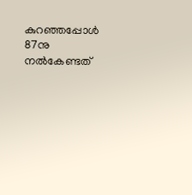കുറഞ്ഞപ്പോള്‍ 87നു നല്‍കേണ്ടത്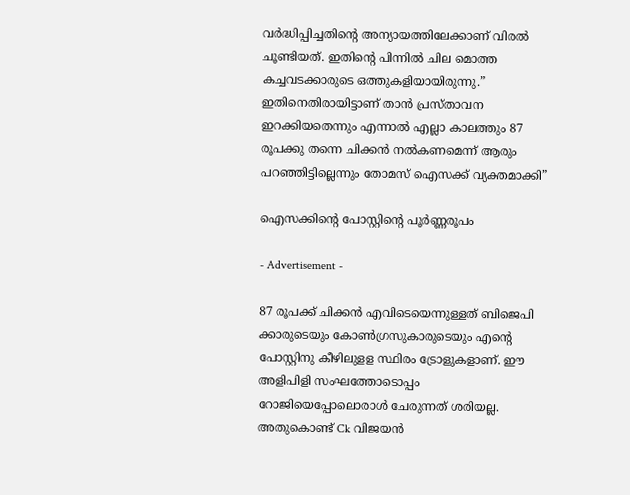വര്‍ദ്ധിപ്പിച്ചതിന്റെ അന്യായത്തിലേക്കാണ് വിരല്‍ ചൂണ്ടിയത്. ഇതിന്റെ പിന്നില്‍ ചില മൊത്ത കച്ചവടക്കാരുടെ ഒത്തുകളിയായിരുന്നു.” ഇതിനെതിരായിട്ടാണ് താന്‍ പ്രസ്താവന ഇറക്കിയതെന്നും എന്നാല്‍ എല്ലാ കാലത്തും 87 രൂപക്കു തന്നെ ചിക്കന്‍ നല്‍കണമെന്ന് ആരും പറഞ്ഞിട്ടില്ലെന്നും തോമസ് ഐസക്ക് വ്യക്തമാക്കി”

ഐസക്കിന്‍റെ പോസ്റ്റിന്‍റെ പൂര്‍ണ്ണരൂപം

- Advertisement -

87 രൂപക്ക് ചിക്കൻ എവിടെയെന്നുള്ളത് ബിജെപി ക്കാരുടെയും കോൺഗ്രസുകാരുടെയും എന്റെ പോസ്റ്റിനു കീഴിലുളള സ്ഥിരം ട്രോളുകളാണ്. ഈ അളിപിളി സംഘത്തോടൊപ്പം റോജിയെപ്പോലൊരാൾ ചേരുന്നത് ശരിയല്ല. അതുകൊണ്ട് Ck വിജയൻ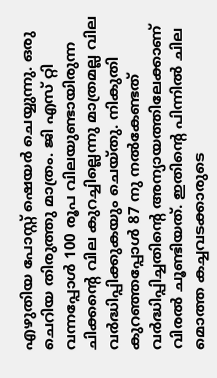എഴുതിയ പോസ്റ്റ് ഷെയർ ചെയ്യുന്നു. ഒരു ചെറിയ തിരുത്തു മാത്രം. ജി എസ് റ്റി വന്നപ്പോൾ 100 രൂപ വിലയുണ്ടായിരുന്ന ചിക്കന്റെ വില കുറച്ചില്ലെന്നു മാത്രമല്ല വില വർദ്ധിപ്പിക്കുകയും ചെയ്തു. നികുതി കുറഞ്ഞപ്പോൾ 87 നു നൽകേണ്ടത് വർദ്ധിപ്പിച്ചതിന്റെ അന്യായത്തിലേക്കാണ് വിരൽ ചൂണ്ടിയത്. ഇതിന്റെ പിന്നിൽ ചില മൊത്ത കച്ചവടക്കാരുടെ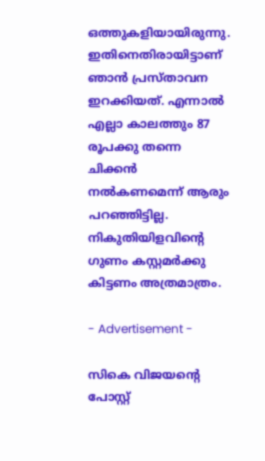ഒത്തുകളിയായിരുന്നു. ഇതിനെതിരായിട്ടാണ് ഞാൻ പ്രസ്താവന ഇറക്കിയത്. എന്നാൽ എല്ലാ കാലത്തും 87 രൂപക്കു തന്നെ ചിക്കൻ നൽകണമെന്ന് ആരും പറഞ്ഞിട്ടില്ല. നികുതിയിളവിന്റെ ഗുണം കസ്റ്റമർക്കു കിട്ടണം അത്രമാത്രം.

- Advertisement -

സികെ വിജയന്‍റെ പോസ്റ്റ്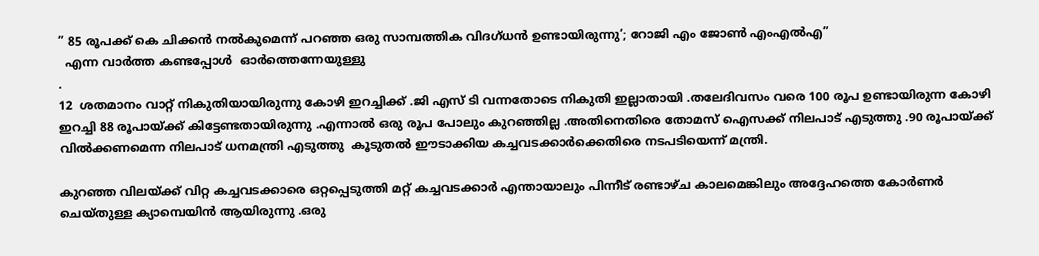” 85 രൂപക്ക് കെ ചിക്കൻ നൽകുമെന്ന് പറഞ്ഞ ഒരു സാമ്പത്തിക വിദഗ്ധൻ ഉണ്ടായിരുന്നു’; റോജി എം ജോൺ എംഎൽഎ”
  എന്ന വാർത്ത കണ്ടപ്പോൾ  ഓർത്തെന്നേയുള്ളു
.
12  ശതമാനം വാറ്റ് നികുതിയായിരുന്നു കോഴി ഇറച്ചിക്ക് .ജി എസ് ടി വന്നതോടെ നികുതി ഇല്ലാതായി .തലേദിവസം വരെ 100 രൂപ ഉണ്ടായിരുന്ന കോഴി ഇറച്ചി 88 രൂപായ്ക്ക് കിട്ടേണ്ടതായിരുന്നു .എന്നാൽ ഒരു രൂപ പോലും കുറഞ്ഞില്ല .അതിനെതിരെ തോമസ് ഐസക്ക് നിലപാട് എടുത്തു .90 രൂപായ്ക്ക് വിൽക്കണമെന്ന നിലപാട് ധനമന്ത്രി എടുത്തു  കൂടുതൽ ഈടാക്കിയ കച്ചവടക്കാർക്കെതിരെ നടപടിയെന്ന് മന്ത്രി.

കുറഞ്ഞ വിലയ്ക്ക് വിറ്റ കച്ചവടക്കാരെ ഒറ്റപ്പെടുത്തി മറ്റ് കച്ചവടക്കാർ എന്തായാലും പിന്നീട് രണ്ടാഴ്ച കാലമെങ്കിലും അദ്ദേഹത്തെ കോർണർ ചെയ്തുള്ള ക്യാമ്പെയിൻ ആയിരുന്നു .ഒരു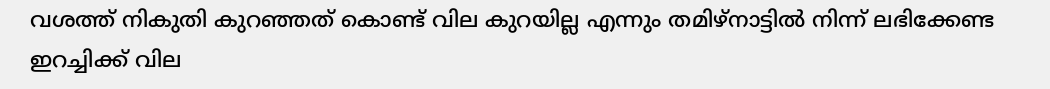വശത്ത് നികുതി കുറഞ്ഞത് കൊണ്ട് വില കുറയില്ല എന്നും തമിഴ്നാട്ടിൽ നിന്ന് ലഭിക്കേണ്ട ഇറച്ചിക്ക് വില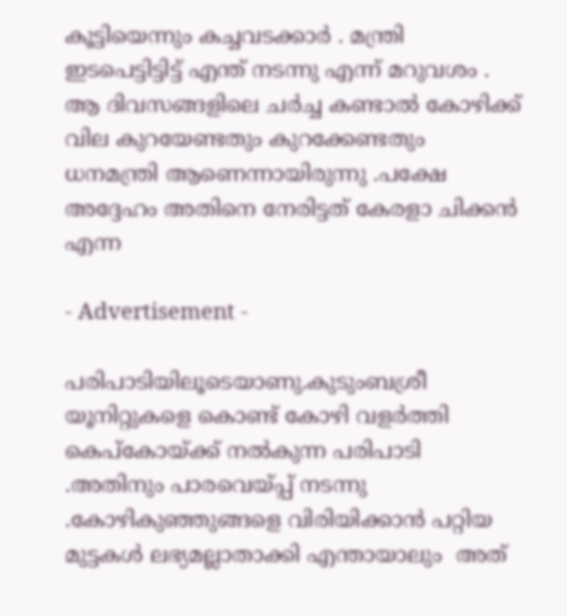കൂട്ടിയെന്നും കച്ചവടക്കാർ . മന്ത്രി ഇടപെട്ടിട്ടിട്ട് എന്ത് നടന്നു എന്ന് മറുവശം . ആ ദിവസങ്ങളിലെ ചർച്ച കണ്ടാൽ കോഴിക്ക് വില കുറയേണ്ടതും കുറക്കേണ്ടതും ധനമന്ത്രി ആണെന്നായിരുന്നു .പക്ഷേ അദ്ദേഹം അതിനെ നേരിട്ടത് കേരളാ ചിക്കൻ എന്ന

- Advertisement -

പരിപാടിയിലൂടെയാണു.കുടുംബശ്രീ യൂനിറ്റുകളെ കൊണ്ട് കോഴി വളർത്തി കെപ്കോയ്ക്ക് നൽകുന്ന പരിപാടി .അതിനും പാരവെയ്പ്പ് നടന്നു .കോഴികുഞ്ഞുങ്ങളെ വിരിയിക്കാൻ പറ്റിയ മുട്ടകൾ ലഭ്യമല്ലാതാക്കി എന്തായാലും  അത്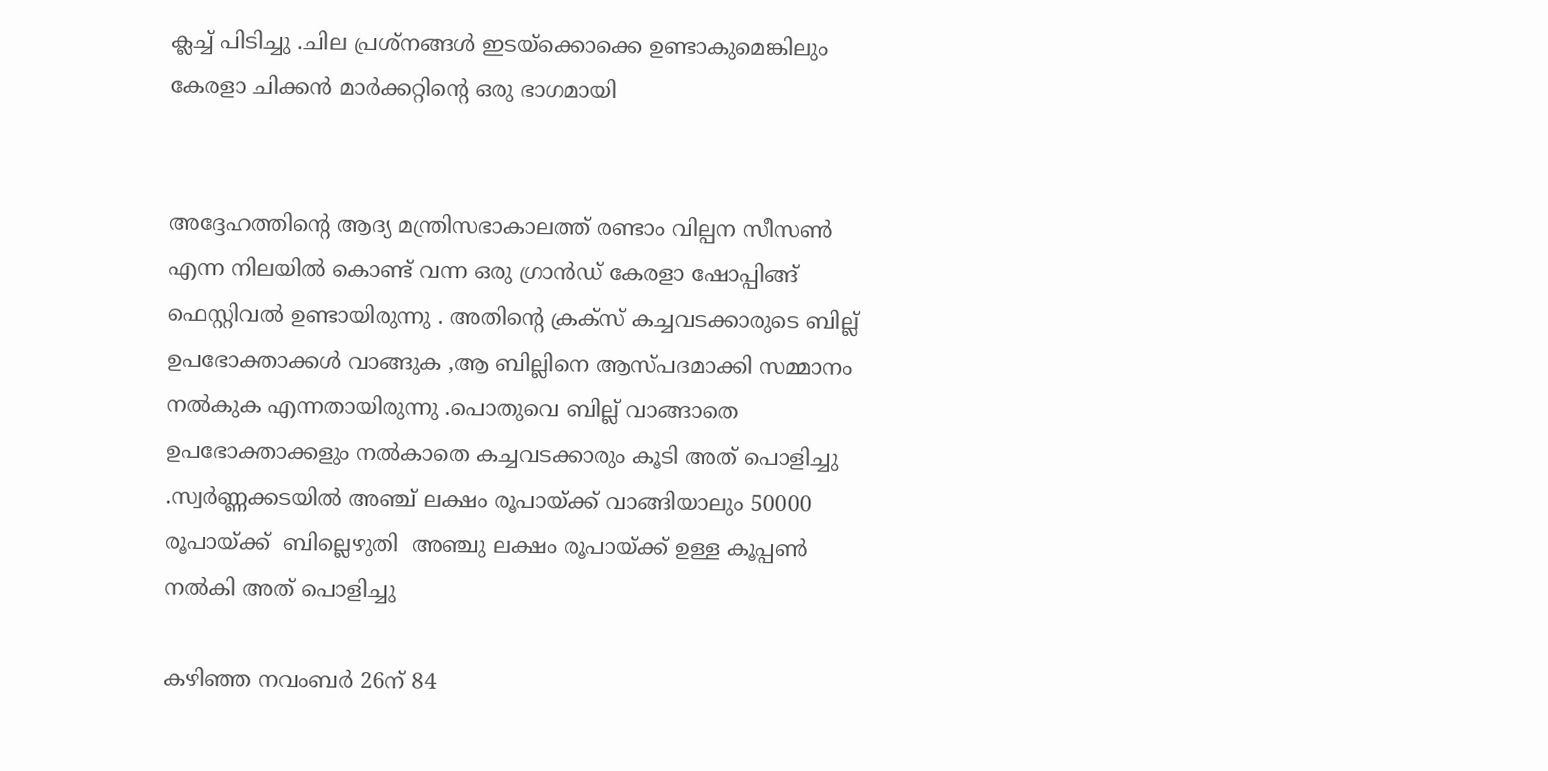ക്ലച്ച് പിടിച്ചു .ചില പ്രശ്നങ്ങൾ ഇടയ്ക്കൊക്കെ ഉണ്ടാകുമെങ്കിലും കേരളാ ചിക്കൻ മാർക്കറ്റിന്റെ ഒരു ഭാഗമായി


അദ്ദേഹത്തിന്റെ ആദ്യ മന്ത്രിസഭാകാലത്ത് രണ്ടാം വില്പന സീസൺ എന്ന നിലയിൽ കൊണ്ട് വന്ന ഒരു ഗ്രാൻഡ് കേരളാ ഷോപ്പിങ്ങ് ഫെസ്റ്റിവൽ ഉണ്ടായിരുന്നു . അതിന്റെ ക്രക്സ് കച്ചവടക്കാരുടെ ബില്ല് ഉപഭോക്താക്കൾ വാങ്ങുക ,ആ ബില്ലിനെ ആസ്പദമാക്കി സമ്മാനം നൽകുക എന്നതായിരുന്നു .പൊതുവെ ബില്ല് വാങ്ങാതെ ഉപഭോക്താക്കളും നൽകാതെ കച്ചവടക്കാരും കൂടി അത് പൊളിച്ചു .സ്വർണ്ണക്കടയിൽ അഞ്ച് ലക്ഷം രൂപായ്ക്ക് വാങ്ങിയാലും 50000 രൂപായ്ക്ക്  ബില്ലെഴുതി  അഞ്ചു ലക്ഷം രൂപായ്ക്ക് ഉള്ള കൂപ്പൺ നൽകി അത് പൊളിച്ചു

കഴിഞ്ഞ നവംബര്‍ 26ന് 84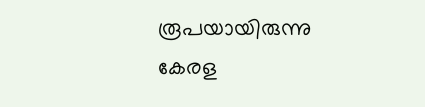രൂപയായിരുന്നു കേരള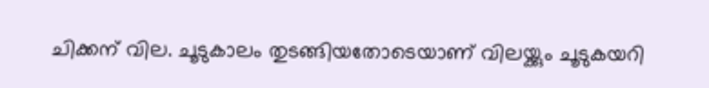ചിക്കന് വില. ചൂടുകാലം തുടങ്ങിയതോടെയാണ് വിലയ്ക്കും ചൂടുകയറി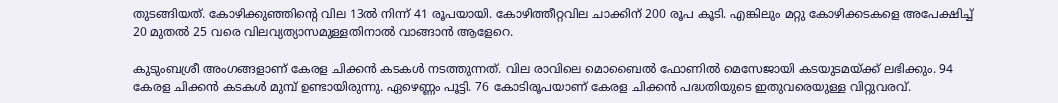തുടങ്ങിയത്. കോഴിക്കുഞ്ഞിന്‍റെ വില 13ല്‍ നിന്ന് 41 രൂപയായി. കോഴിത്തീറ്റവില ചാക്കിന് 200 രൂപ കൂടി. എങ്കിലും മറ്റു കോഴിക്കടകളെ അപേക്ഷിച്ച് 20 മുതല്‍ 25 വരെ വിലവ്യത്യാസമുള്ളതിനാല്‍ വാങ്ങാന്‍ ആളേറെ.

കുടുംബശ്രീ അംഗങ്ങളാണ് കേരള ചിക്കന്‍ കടകള്‍ നടത്തുന്നത്. വില രാവിലെ മൊബൈല്‍ ഫോണില്‍ മെസേജായി കടയുടമയ്ക്ക് ലഭിക്കും. 94 കേരള ചിക്കന്‍ കടകള്‍ മുമ്പ് ഉണ്ടായിരുന്നു. ഏഴെണ്ണം പൂട്ടി. 76 കോടിരൂപയാണ് കേരള ചിക്കന്‍ പദ്ധതിയുടെ ഇതുവരെയുള്ള വിറ്റുവരവ്.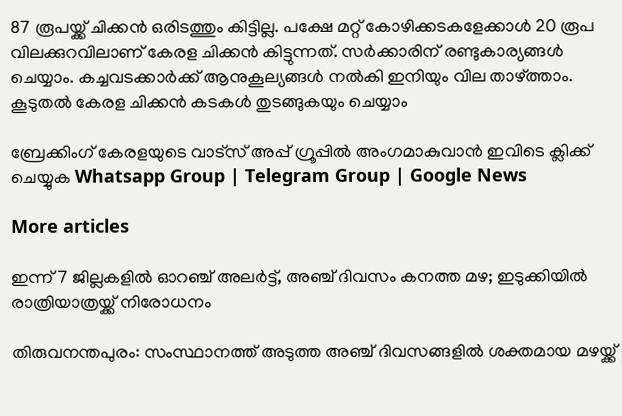87 രൂപയ്ക്ക് ചിക്കന്‍ ഒരിടത്തും കിട്ടില്ല. പക്ഷേ മറ്റ് കോഴിക്കടകളേക്കാള്‍ 20 രൂപ വിലക്കുറവിലാണ് കേരള ചിക്കന്‍ കിട്ടുന്നത്. സര്‍ക്കാരിന് രണ്ടുകാര്യങ്ങള്‍ ചെയ്യാം. കച്ചവടക്കാര്‍ക്ക് ആനുകൂല്യങ്ങള്‍ നല്‍കി ഇനിയും വില താഴ്ത്താം. കൂടുതല്‍ കേരള ചിക്കന്‍ കടകള്‍ തുടങ്ങുകയും ചെയ്യാം

ബ്രേക്കിംഗ് കേരളയുടെ വാട്സ് അപ്പ് ഗ്രൂപ്പിൽ അംഗമാകുവാൻ ഇവിടെ ക്ലിക്ക് ചെയ്യുക Whatsapp Group | Telegram Group | Google News

More articles

ഇന്ന് 7 ജില്ലകളിൽ ഓറഞ്ച് അലർട്ട്, അഞ്ച് ദിവസം കനത്ത മഴ; ഇടുക്കിയിൽ രാത്രിയാത്രയ്ക്ക് നിരോധനം

തിരുവനന്തപുരം: സംസ്ഥാനത്ത് അടുത്ത അഞ്ച് ദിവസങ്ങളിൽ ശക്തമായ മഴയ്ക്ക്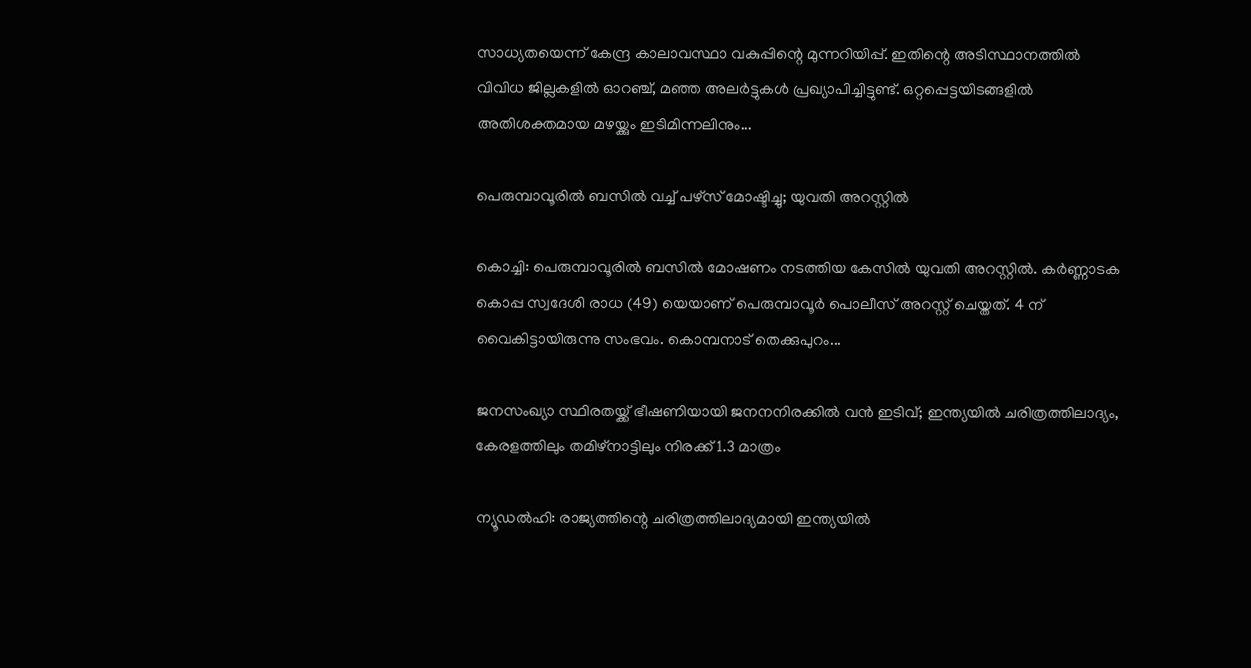സാധ്യതയെന്ന് കേന്ദ്ര കാലാവസ്ഥാ വകുപ്പിന്റെ മുന്നറിയിപ്പ്. ഇതിന്റെ അടിസ്ഥാനത്തിൽ വിവിധ ജില്ലകളിൽ ഓറഞ്ച്, മഞ്ഞ അലർട്ടുകൾ പ്രഖ്യാപിച്ചിട്ടുണ്ട്. ഒറ്റപ്പെട്ടയിടങ്ങളിൽ അതിശക്തമായ മഴയ്ക്കും ഇടിമിന്നലിനും...

പെരുമ്പാവൂരിൽ ബസിൽ വച്ച് പഴ്സ് മോഷ്ടിച്ചു; യുവതി അറസ്റ്റിൽ

കൊച്ചി: പെരുമ്പാവൂരിൽ ബസിൽ മോഷണം നടത്തിയ കേസിൽ യുവതി അറസ്റ്റിൽ. കർണ്ണാടക കൊപ്പ സ്വദേശി രാധ (49) യെയാണ് പെരുമ്പാവൂർ പൊലീസ് അറസ്റ്റ് ചെയ്തത്. 4 ന് വൈകിട്ടായിരുന്നു സംഭവം. കൊമ്പനാട് തെക്കുപുറം...

ജനസംഖ്യാ സ്ഥിരതയ്ക്ക് ഭീഷണിയായി ജനനനിരക്കിൽ വൻ ഇടിവ്; ഇന്ത്യയിൽ ചരിത്രത്തിലാദ്യം, കേരളത്തിലും തമിഴ്‌നാട്ടിലും നിരക്ക് 1.3 മാത്രം

ന്യൂഡൽഹി: രാജ്യത്തിന്റെ ചരിത്രത്തിലാദ്യമായി ഇന്ത്യയിൽ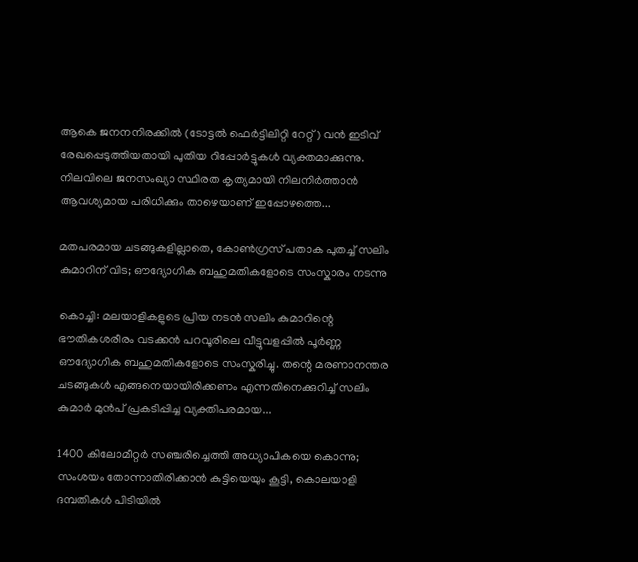ആകെ ജനനനിരക്കിൽ (ടോട്ടൽ ഫെർട്ടിലിറ്റി റേറ്റ്) വൻ ഇടിവ് രേഖപ്പെടുത്തിയതായി പുതിയ റിപ്പോർട്ടുകൾ വ്യക്തമാക്കുന്നു. നിലവിലെ ജനസംഖ്യാ സ്ഥിരത കൃത്യമായി നിലനിർത്താൻ ആവശ്യമായ പരിധിക്കും താഴെയാണ് ഇപ്പോഴത്തെ...

മതപരമായ ചടങ്ങുകളില്ലാതെ, കോൺഗ്രസ് പതാക പുതച്ച് സലിം കുമാറിന് വിട; ഔദ്യോഗിക ബഹുമതികളോടെ സംസ്കാരം നടന്നു

കൊച്ചി: മലയാളികളുടെ പ്രിയ നടൻ സലിം കുമാറിന്റെ ഭൗതികശരീരം വടക്കൻ പറവൂരിലെ വീട്ടുവളപ്പിൽ പൂർണ്ണ ഔദ്യോഗിക ബഹുമതികളോടെ സംസ്കരിച്ചു. തന്റെ മരണാനന്തര ചടങ്ങുകൾ എങ്ങനെയായിരിക്കണം എന്നതിനെക്കുറിച്ച് സലിം കുമാർ മുൻപ് പ്രകടിപ്പിച്ച വ്യക്തിപരമായ...

1400 കിലോമീറ്റർ സഞ്ചരിച്ചെത്തി അധ്യാപികയെ കൊന്നു; സംശയം തോന്നാതിരിക്കാൻ കുട്ടിയെയും കൂട്ടി, കൊലയാളി ദമ്പതികൾ പിടിയിൽ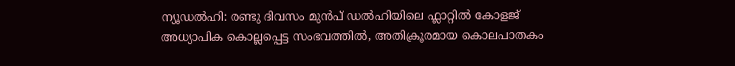ന്യൂഡൽഹി: രണ്ടു ദിവസം മുൻപ് ഡൽഹിയിലെ ഫ്ലാറ്റിൽ കോളജ് അധ്യാപിക കൊല്ലപ്പെട്ട സംഭവത്തിൽ, അതിക്രൂരമായ കൊലപാതകം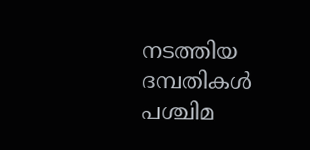നടത്തിയ ദമ്പതികൾ പശ്ചിമ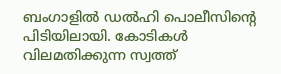ബംഗാളിൽ ഡൽഹി പൊലീസിന്റെ പിടിയിലായി. കോടികൾ വിലമതിക്കുന്ന സ്വത്ത്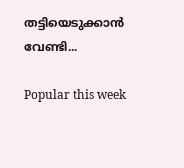തട്ടിയെടുക്കാൻ വേണ്ടി...

Popular this week